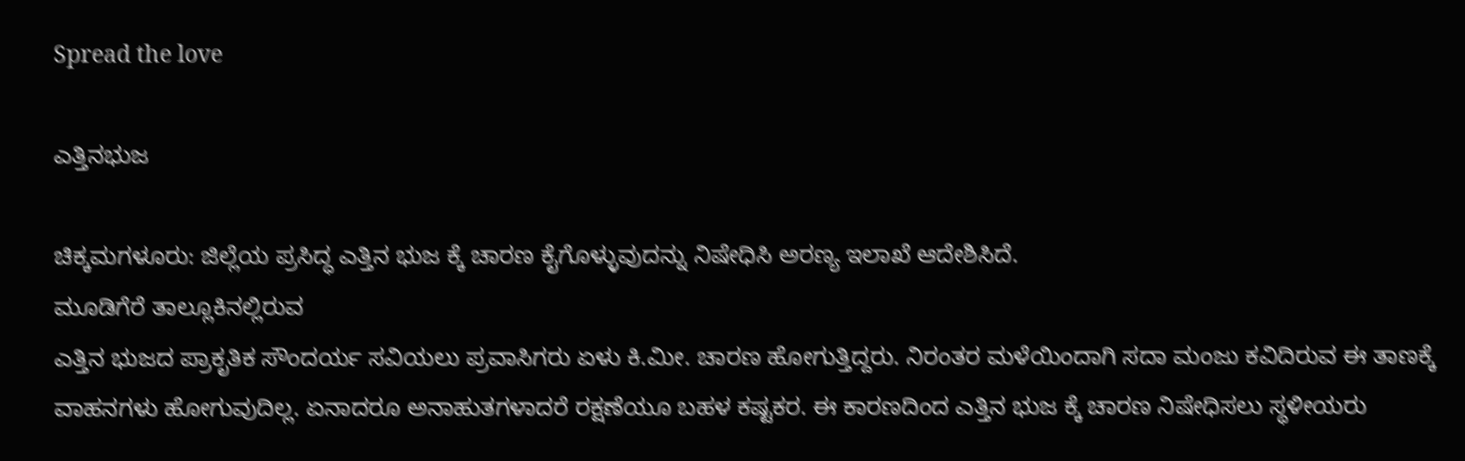Spread the love

ಎತ್ತಿನಭುಜ

ಚಿಕ್ಕಮಗಳೂರು: ಜಿಲ್ಲೆಯ ಪ್ರಸಿದ್ಧ ಎತ್ತಿನ ಭುಜ ಕ್ಕೆ ಚಾರಣ ಕೈಗೊಳ್ಳುವುದನ್ನು ನಿಷೇಧಿಸಿ ಅರಣ್ಯ ಇಲಾಖೆ ಆದೇಶಿಸಿದೆ.
ಮೂಡಿಗೆರೆ ತಾಲ್ಲೂಕಿನಲ್ಲಿರುವ
ಎತ್ತಿನ ಭುಜದ ಪ್ರಾಕೃತಿಕ ಸೌಂದರ್ಯ ಸವಿಯಲು ಪ್ರವಾಸಿಗರು ಏಳು ಕಿ.ಮೀ. ಚಾರಣ ಹೋಗುತ್ತಿದ್ದರು. ನಿರಂತರ ಮಳೆಯಿಂದಾಗಿ ಸದಾ ಮಂಜು ಕವಿದಿರುವ ಈ ತಾಣಕ್ಕೆ ವಾಹನಗಳು ಹೋಗುವುದಿಲ್ಲ. ಏನಾದರೂ ಅನಾಹುತಗಳಾದರೆ ರಕ್ಷಣೆಯೂ ಬಹಳ ಕಷ್ಟಕರ. ಈ ಕಾರಣದಿಂದ ಎತ್ತಿನ ಭುಜ ಕ್ಕೆ ಚಾರಣ ನಿಷೇಧಿಸಲು ಸ್ಥಳೀಯರು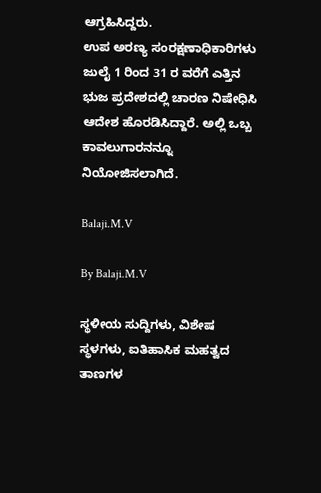ಆಗ್ರಹಿಸಿದ್ದರು.
ಉಪ ಅರಣ್ಯ ಸಂರಕ್ಷಣಾಧಿಕಾರಿಗಳು ಜುಲೈ 1 ರಿಂದ 31 ರ ವರೆಗೆ ಎತ್ತಿನ ಭುಜ ಪ್ರದೇಶದಲ್ಲಿ ಚಾರಣ ನಿಷೇಧಿಸಿ ಆದೇಶ ಹೊರಡಿಸಿದ್ದಾರೆ. ಅಲ್ಲಿ ಒಬ್ಬ ಕಾವಲುಗಾರನನ್ನೂ ನಿಯೋಜಿಸಲಾಗಿದೆ.

Balaji.M.V

By Balaji.M.V

ಸ್ಥಳೀಯ ಸುದ್ದಿಗಳು, ವಿಶೇಷ ಸ್ಥಳಗಳು, ಐತಿಹಾಸಿಕ ಮಹತ್ವದ ತಾಣಗಳ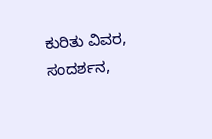ಕುರಿತು ವಿವರ, ಸಂದರ್ಶನ,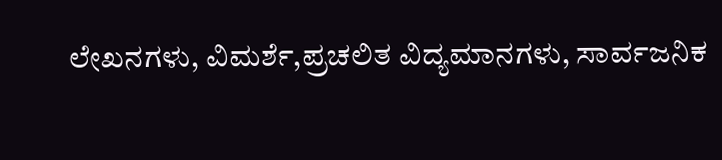ಲೇಖನಗಳು, ವಿಮರ್ಶೆ,ಪ್ರಚಲಿತ ವಿದ್ಯಮಾನಗಳು, ಸಾರ್ವಜನಿಕ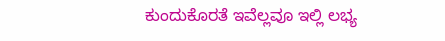ಕುಂದುಕೊರತೆ ಇವೆಲ್ಲವೂ ಇಲ್ಲಿ ಲಭ್ಯ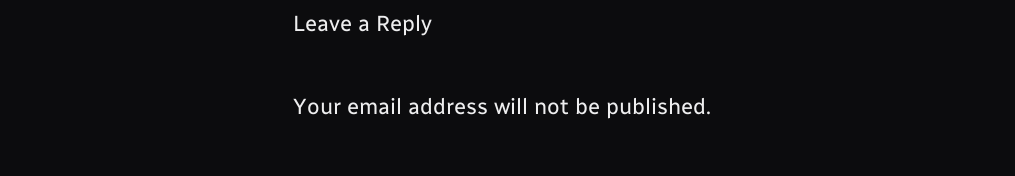Leave a Reply

Your email address will not be published.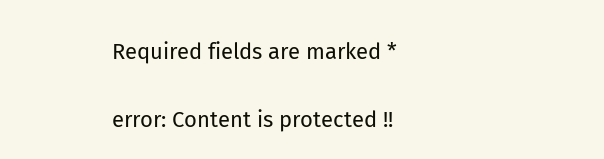Required fields are marked *

error: Content is protected !!